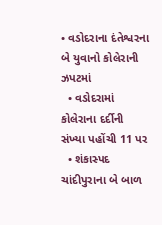• વડોદરાના દંતેશ્વરના બે યુવાનો કોલેરાની ઝપટમાં
  • વડોદરામાં કોલેરાના દર્દીની સંખ્યા પહોંચી 11 પર
  • શંકાસ્પદ ચાંદીપુરાના બે બાળ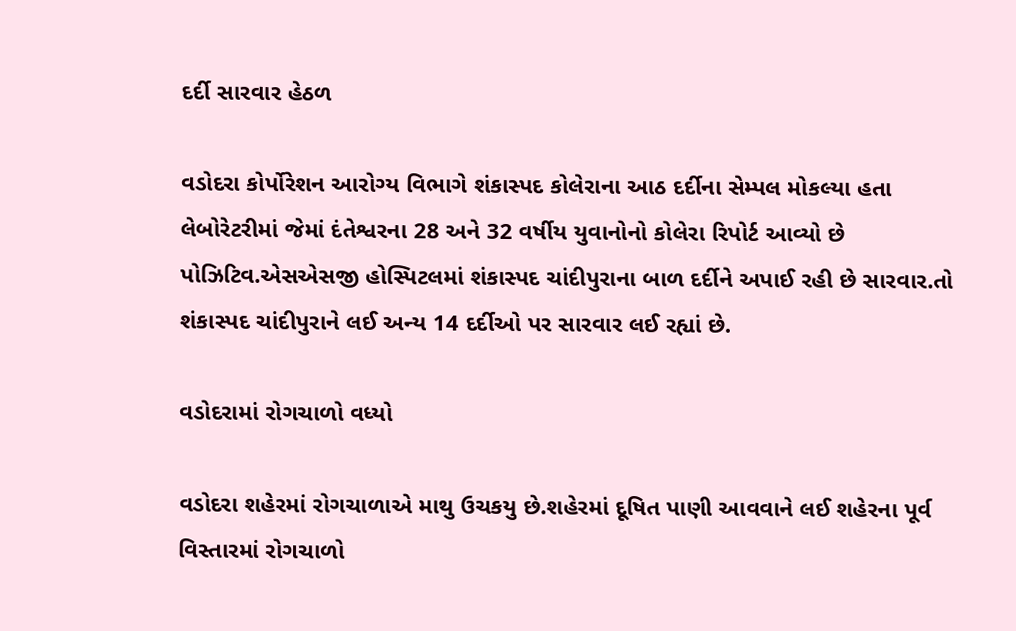દર્દી સારવાર હેઠળ

વડોદરા કોર્પોરેશન આરોગ્ય વિભાગે શંકાસ્પદ કોલેરાના આઠ દર્દીના સેમ્પલ મોકલ્યા હતા લેબોરેટરીમાં જેમાં દંતેશ્વરના 28 અને 32 વર્ષીય યુવાનોનો કોલેરા રિપોર્ટ આવ્યો છે પોઝિટિવ.એસએસજી હોસ્પિટલમાં શંકાસ્પદ ચાંદીપુરાના બાળ દર્દીને અપાઈ રહી છે સારવાર.તો શંકાસ્પદ ચાંદીપુરાને લઈ અન્ય 14 દર્દીઓ પર સારવાર લઈ રહ્યાં છે.

વડોદરામાં રોગચાળો વધ્યો

વડોદરા શહેરમાં રોગચાળાએ માથુ ઉચકયુ છે.શહેરમાં દૂષિત પાણી આવવાને લઈ શહેરના પૂર્વ વિસ્તારમાં રોગચાળો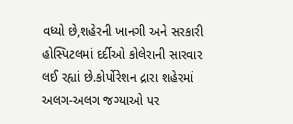વધ્યો છે,શહેરની ખાનગી અને સરકારી હોસ્પિટલમાં દર્દીઓ કોલેરાની સારવાર લઈ રહ્યાં છે.કોર્પોરેશન દ્રારા શહેરમાં અલગ-અલગ જગ્યાઓ પર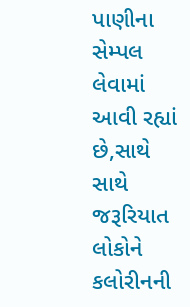પાણીના સેમ્પલ લેવામાં આવી રહ્યાં છે,સાથે સાથે જરૂરિયાત લોકોને કલોરીનની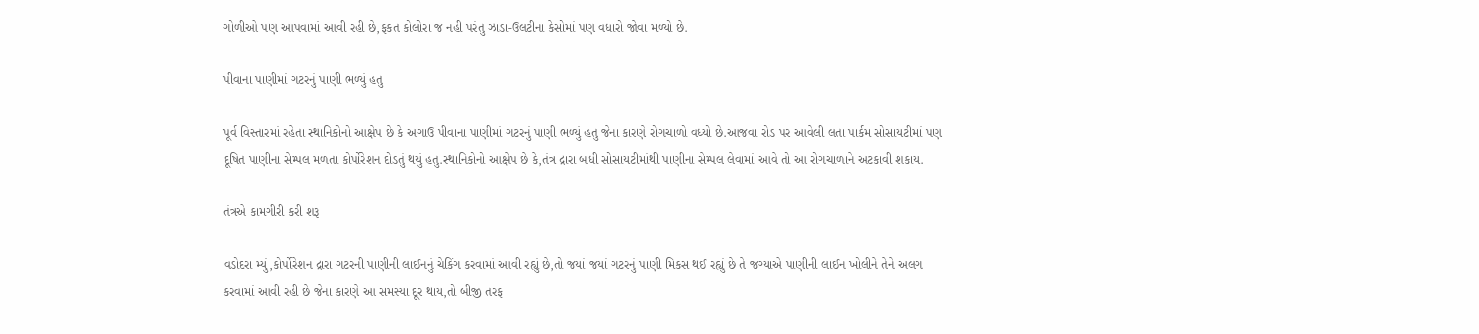ગોળીઓ પણ આપવામાં આવી રહી છે,ફકત કોલોરા જ નહી પરંતુ ઝાડા-ઉલટીના કેસોમાં પણ વધારો જોવા મળ્યો છે.

પીવાના પાણીમાં ગટરનું પાણી ભળ્યું હતુ

પૂર્વ વિસ્તારમાં રહેતા સ્થાનિકોનો આક્ષેપ છે કે અગાઉ પીવાના પાણીમાં ગટરનું પાણી ભળ્યું હતુ જેના કારણે રોગચાળો વધ્યો છે.આજવા રોડ પર આવેલી લતા પાર્કમ સોસાયટીમાં પણ દૂષિત પાણીના સેમ્પલ મળતા કોર્પોરેશન દોડતું થયું હતુ.સ્થાનિકોનો આક્ષેપ છે કે,તંત્ર દ્રારા બધી સોસાયટીમાંથી પાણીના સેમ્પલ લેવામાં આવે તો આ રોગચાળાને અટકાવી શકાય.

તંત્રએ કામગીરી કરી શરૂ

વડોદરા મ્યું,કોર્પોરેશન દ્રારા ગટરની પાણીની લાઈનનું ચેકિંગ કરવામાં આવી રહ્યું છે,તો જયાં જયાં ગટરનું પાણી મિકસ થઈ રહ્યું છે તે જગ્યાએ પાણીની લાઈન ખોલીને તેને અલગ કરવામાં આવી રહી છે જેના કારણે આ સમસ્યા દૂર થાય,તો બીજી તરફ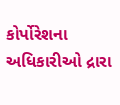કોર્પોરેશના અધિકારીઓ દ્રારા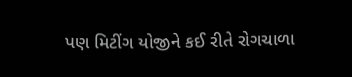પણ મિટીંગ યોજીને કઈ રીતે રોગચાળા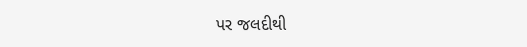પર જલદીથી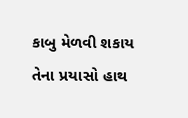કાબુ મેળવી શકાય તેના પ્રયાસો હાથ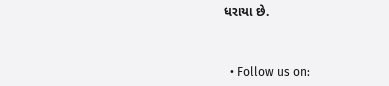ધરાયા છે.



  • Follow us on: